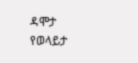ዳሞታ የወላይታ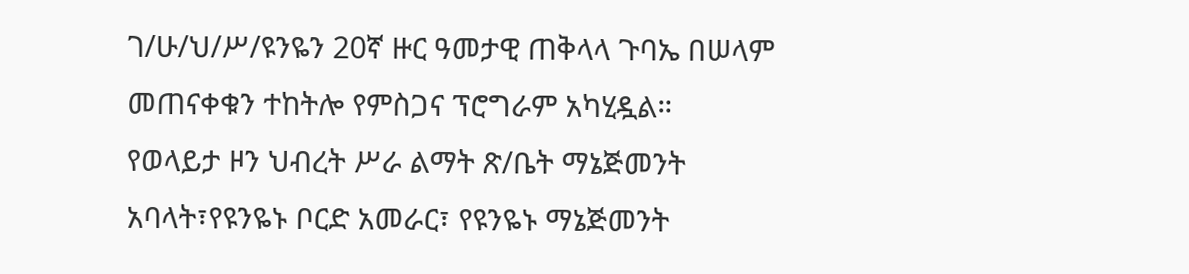ገ/ሁ/ህ/ሥ/ዩንዬን 20ኛ ዙር ዓመታዊ ጠቅላላ ጉባኤ በሠላም መጠናቀቁን ተከትሎ የምስጋና ፕሮግራም አካሂዷል።
የወላይታ ዞን ህብረት ሥራ ልማት ጽ/ቤት ማኔጅመንት አባላት፣የዩንዬኑ ቦርድ አመራር፣ የዩንዬኑ ማኔጅመንት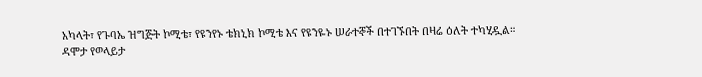አካላት፣ የጉባኤ ዝግጅት ኮሚቴ፣ የዩንየኑ ቴክኒክ ኮሚቴ እና የዩንዬኑ ሠራተኞች በተገኙበት በዛሬ ዕለት ተካሂዷል።
ዳሞታ የወላይታ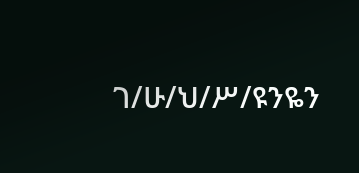ገ/ሁ/ህ/ሥ/ዩንዬን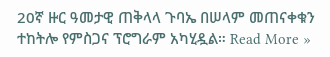20ኛ ዙር ዓመታዊ ጠቅላላ ጉባኤ በሠላም መጠናቀቁን ተከትሎ የምስጋና ፕሮግራም አካሂዷል። Read More »